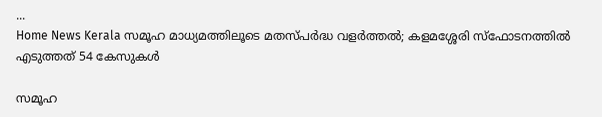...
Home News Kerala സമൂഹ മാധ്യമത്തിലൂടെ മതസ്പർദ്ധ വളർത്തൽ; കളമശ്ശേരി സ്ഫോടനത്തിൽ എടുത്തത് 54 കേസുകൾ

സമൂഹ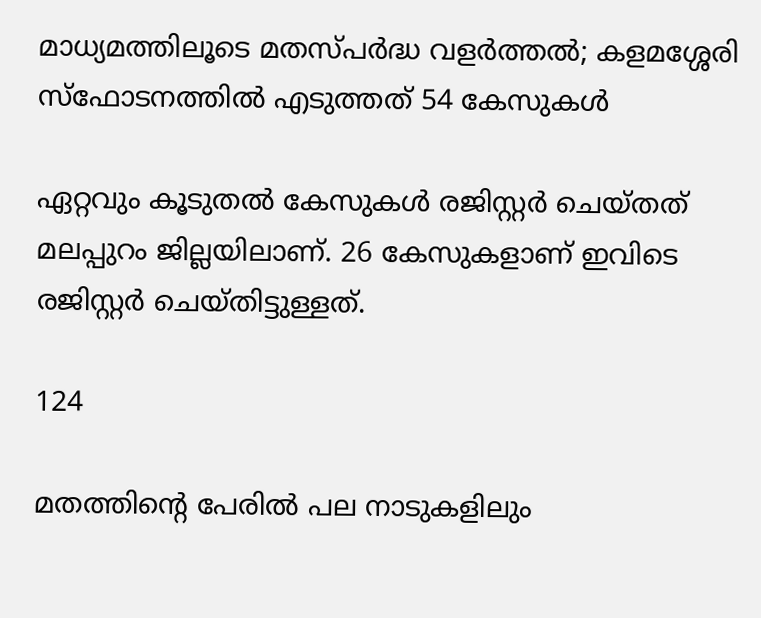മാധ്യമത്തിലൂടെ മതസ്പർദ്ധ വളർത്തൽ; കളമശ്ശേരി സ്ഫോടനത്തിൽ എടുത്തത് 54 കേസുകൾ

ഏറ്റവും കൂടുതല്‍ കേസുകള്‍ രജിസ്റ്റര്‍ ചെയ്തത് മലപ്പുറം ജില്ലയിലാണ്. 26 കേസുകളാണ് ഇവിടെ രജിസ്റ്റർ ചെയ്തിട്ടുള്ളത്.

124

മതത്തിന്റെ പേരിൽ പല നാടുകളിലും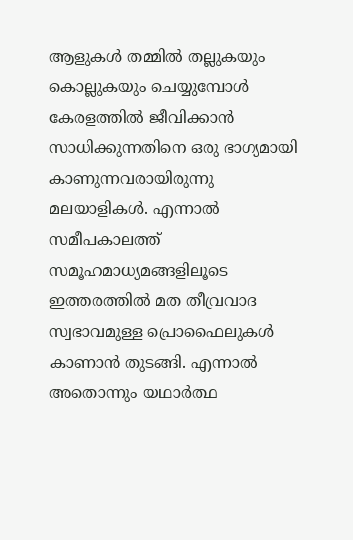ആളുകൾ തമ്മിൽ തല്ലുകയും കൊല്ലുകയും ചെയ്യുമ്പോൾ കേരളത്തിൽ ജീവിക്കാൻ സാധിക്കുന്നതിനെ ഒരു ഭാഗ്യമായി കാണുന്നവരായിരുന്നു മലയാളികൾ. എന്നാൽ സമീപകാലത്ത് സമൂഹമാധ്യമങ്ങളിലൂടെ ഇത്തരത്തിൽ മത തീവ്രവാദ സ്വഭാവമുള്ള പ്രൊഫൈലുകൾ കാണാൻ തുടങ്ങി. എന്നാൽ അതൊന്നും യഥാർത്ഥ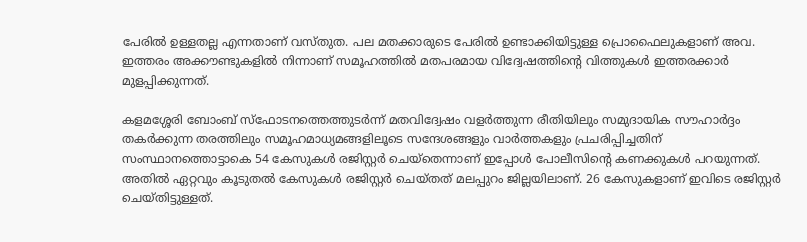പേരിൽ ഉള്ളതല്ല എന്നതാണ് വസ്തുത. പല മതക്കാരുടെ പേരിൽ ഉണ്ടാക്കിയിട്ടുള്ള പ്രൊഫൈലുകളാണ് അവ. ഇത്തരം അക്കൗണ്ടുകളിൽ നിന്നാണ് സമൂഹത്തിൽ മതപരമായ വിദ്വേഷത്തിന്റെ വിത്തുകൾ ഇത്തരക്കാർ മുളപ്പിക്കുന്നത്.

കളമശ്ശേരി ബോംബ് സ്‌ഫോടനത്തെത്തുടര്‍ന്ന് മതവിദ്വേഷം വളര്‍ത്തുന്ന രീതിയിലും സമുദായിക സൗഹാര്‍ദ്ദം തകര്‍ക്കുന്ന തരത്തിലും സമൂഹമാധ്യമങ്ങളിലൂടെ സന്ദേശങ്ങളും വാര്‍ത്തകളും പ്രചരിപ്പിച്ചതിന് സംസ്ഥാനത്തൊട്ടാകെ 54 കേസുകള്‍ രജിസ്റ്റര്‍ ചെയ്‌തെന്നാണ് ഇപ്പോൾ പോലീസിന്റെ കണക്കുകൾ പറയുന്നത്. അതിൽ ഏറ്റവും കൂടുതല്‍ കേസുകള്‍ രജിസ്റ്റര്‍ ചെയ്തത് മലപ്പുറം ജില്ലയിലാണ്. 26 കേസുകളാണ് ഇവിടെ രജിസ്റ്റർ ചെയ്തിട്ടുള്ളത്.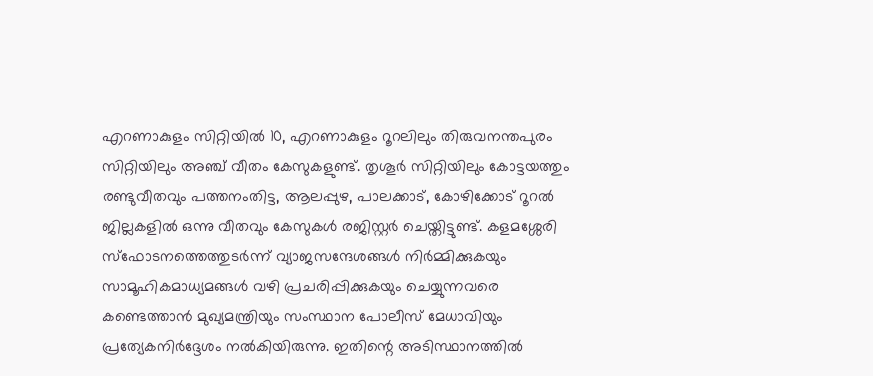എറണാകുളം സിറ്റിയില്‍ 10, എറണാകുളം റൂറലിലും തിരുവനന്തപുരം സിറ്റിയിലും അഞ്ച് വീതം കേസുകളുണ്ട്. തൃശൂര്‍ സിറ്റിയിലും കോട്ടയത്തും രണ്ടുവീതവും പത്തനംതിട്ട, ആലപ്പുഴ, പാലക്കാട്, കോഴിക്കോട് റൂറല്‍ ജില്ലകളില്‍ ഒന്നു വീതവും കേസുകള്‍ രജിസ്റ്റര്‍ ചെയ്തിട്ടുണ്ട്. കളമശ്ശേരി സ്‌ഫോടനത്തെത്തുടര്‍ന്ന് വ്യാജസന്ദേശങ്ങള്‍ നിര്‍മ്മിക്കുകയും സാമൂഹികമാധ്യമങ്ങള്‍ വഴി പ്രചരിപ്പിക്കുകയും ചെയ്യുന്നവരെ കണ്ടെത്താന്‍ മുഖ്യമന്ത്രിയും സംസ്ഥാന പോലീസ് മേധാവിയും പ്രത്യേകനിര്‍ദ്ദേശം നല്‍കിയിരുന്നു. ഇതിന്റെ അടിസ്ഥാനത്തില്‍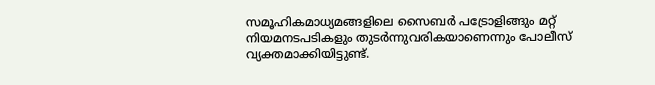സമൂഹികമാധ്യമങ്ങളിലെ സൈബര്‍ പട്രോളിങ്ങും മറ്റ് നിയമനടപടികളും തുടര്‍ന്നുവരികയാണെന്നും പോലീസ് വ്യക്തമാക്കിയിട്ടുണ്ട്.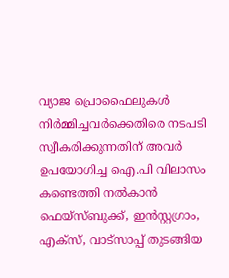വ്യാജ പ്രൊഫൈലുകള്‍ നിര്‍മ്മിച്ചവര്‍ക്കെതിരെ നടപടി സ്വീകരിക്കുന്നതിന് അവര്‍ ഉപയോഗിച്ച ഐ.പി വിലാസം കണ്ടെത്തി നല്‍കാന്‍ ഫെയ്‌സ്ബുക്ക്, ഇന്‍സ്റ്റഗ്രാം, എക്‌സ്, വാട്‌സാപ്പ് തുടങ്ങിയ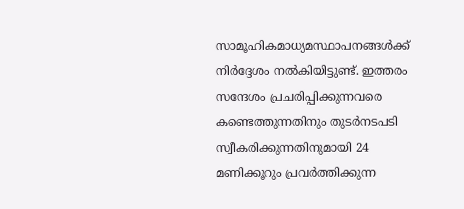സാമൂഹികമാധ്യമസ്ഥാപനങ്ങള്‍ക്ക് നിര്‍ദ്ദേശം നല്‍കിയിട്ടുണ്ട്. ഇത്തരം സന്ദേശം പ്രചരിപ്പിക്കുന്നവരെ കണ്ടെത്തുന്നതിനും തുടര്‍നടപടി സ്വീകരിക്കുന്നതിനുമായി 24 മണിക്കൂറും പ്രവര്‍ത്തിക്കുന്ന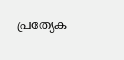പ്രത്യേക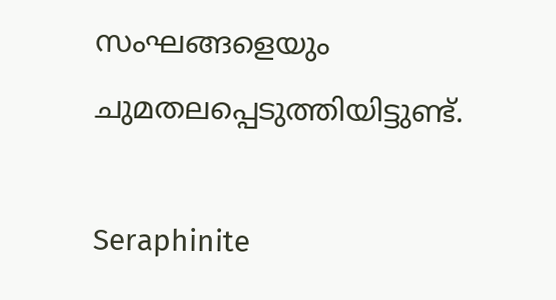സംഘങ്ങളെയും ചുമതലപ്പെടുത്തിയിട്ടുണ്ട്.

Seraphinite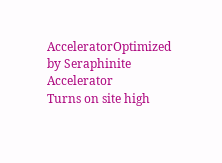AcceleratorOptimized by Seraphinite Accelerator
Turns on site high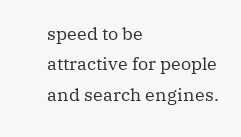speed to be attractive for people and search engines.